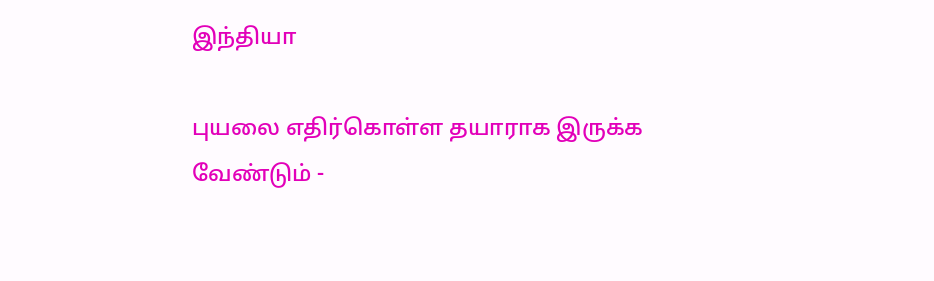இந்தியா

புயலை எதிர்கொள்ள தயாராக இருக்க வேண்டும் -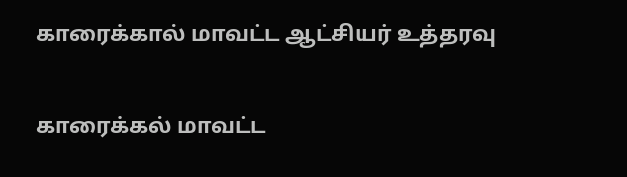காரைக்கால் மாவட்ட ஆட்சியர் உத்தரவு

காரைக்கல் மாவட்ட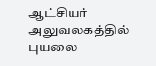ஆட்சியர் அலுவலகத்தில் புயலை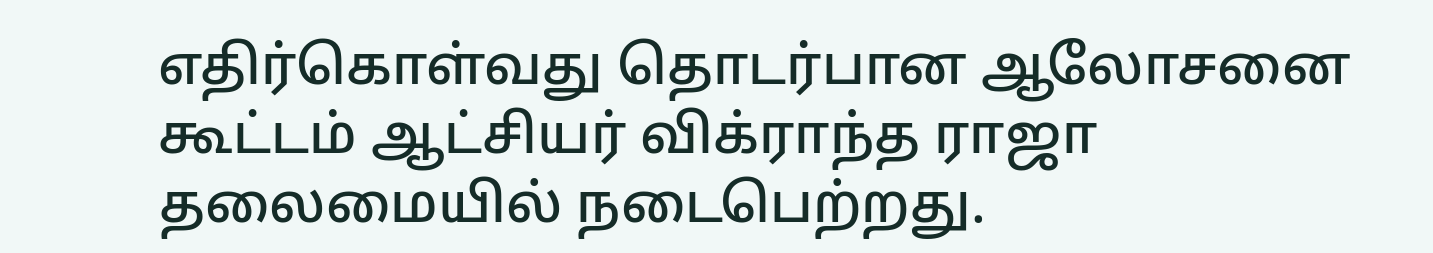எதிர்கொள்வது தொடர்பான ஆலோசனை கூட்டம் ஆட்சியர் விக்ராந்த ராஜா தலைமையில் நடைபெற்றது.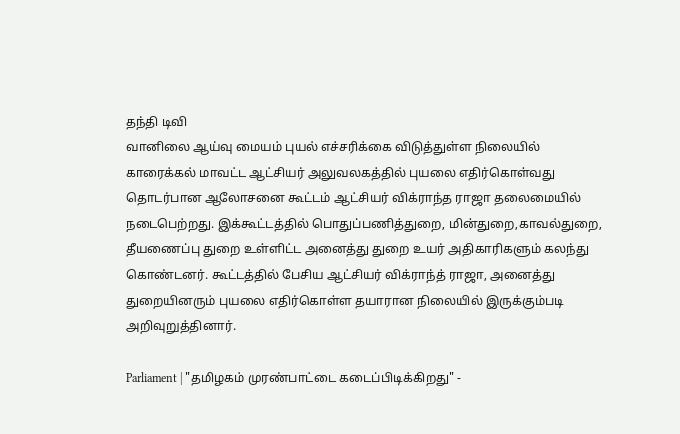தந்தி டிவி
வானிலை ஆய்வு மையம் புயல் எச்சரிக்கை விடுத்துள்ள நிலையில் காரைக்கல் மாவட்ட ஆட்சியர் அலுவலகத்தில் புயலை எதிர்கொள்வது தொடர்பான ஆலோசனை கூட்டம் ஆட்சியர் விக்ராந்த ராஜா தலைமையில் நடைபெற்றது. இக்கூட்டத்தில் பொதுப்பணித்துறை, மின்துறை,காவல்துறை, தீயணைப்பு துறை உள்ளிட்ட அனைத்து துறை உயர் அதிகாரிகளும் கலந்து கொண்டனர். கூட்டத்தில் பேசிய ஆட்சியர் விக்ராந்த் ராஜா, அனைத்து துறையினரும் புயலை எதிர்கொள்ள தயாரான நிலையில் இருக்கும்படி அறிவுறுத்தினார்.

Parliament | "தமிழகம் முரண்பாட்டை கடைப்பிடிக்கிறது" -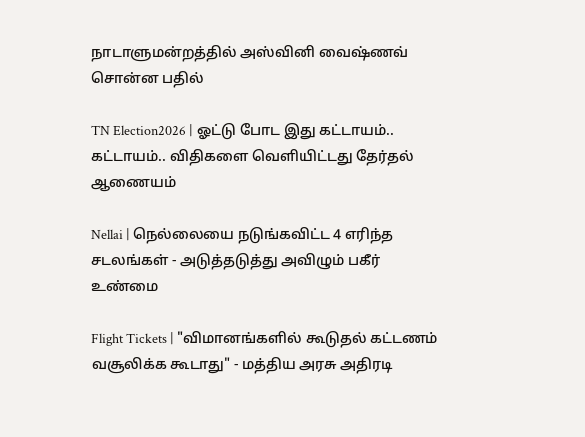நாடாளுமன்றத்தில் அஸ்வினி வைஷ்ணவ் சொன்ன பதில்

TN Election2026 | ஓட்டு போட இது கட்டாயம்.. கட்டாயம்.. விதிகளை வெளியிட்டது தேர்தல் ஆணையம்

Nellai | நெல்லையை நடுங்கவிட்ட 4 எரிந்த சடலங்கள் - அடுத்தடுத்து அவிழும் பகீர் உண்மை

Flight Tickets | "விமானங்களில் கூடுதல் கட்டணம் வசூலிக்க கூடாது" - மத்திய அரசு அதிரடி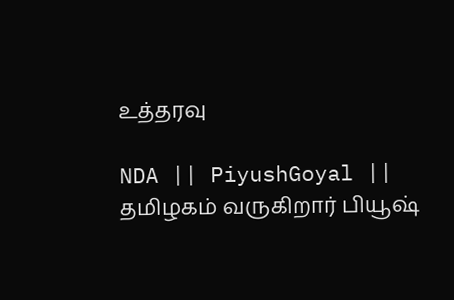உத்தரவு

NDA || PiyushGoyal || தமிழகம் வருகிறார் பியூஷ்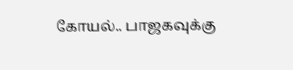கோயல்.. பாஜகவுக்கு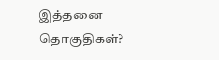இத்தனை தொகுதிகள்?